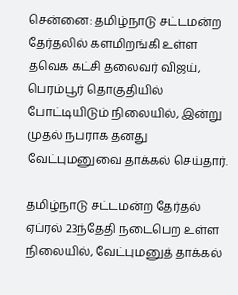சென்னை: தமிழ்நாடு சட்டமன்ற தேர்தலில் களமிறங்கி உள்ள தவெக கட்சி தலைவர் விஜய், பெரம்பூர் தொகுதியில் போட்டியிடும் நிலையில், இன்று முதல் நபராக தனது வேட்புமனுவை தாக்கல் செய்தார்.

தமிழ்நாடு சட்டமன்ற தேர்தல் ஏப்ரல் 23ந்தேதி நடைபெற உள்ள நிலையில், வேட்புமனுத் தாக்கல்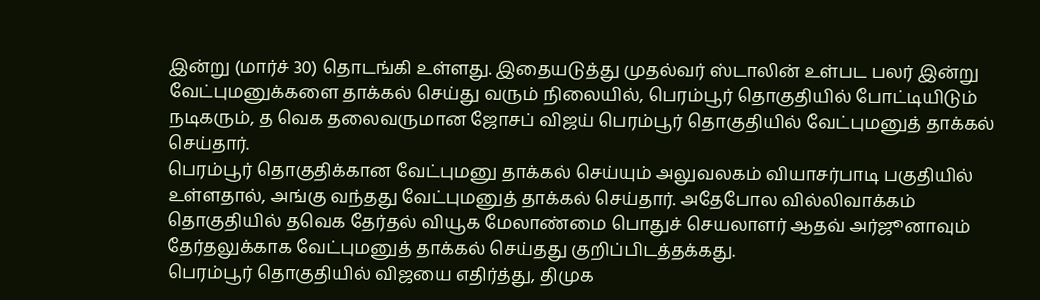இன்று (மார்ச் 30) தொடங்கி உள்ளது. இதையடுத்து முதல்வர் ஸ்டாலின் உள்பட பலர் இன்று வேட்புமனுக்களை தாக்கல் செய்து வரும் நிலையில், பெரம்பூர் தொகுதியில் போட்டியிடும் நடிகரும், த வெக தலைவருமான ஜோசப் விஜய் பெரம்பூர் தொகுதியில் வேட்புமனுத் தாக்கல் செய்தார்.
பெரம்பூர் தொகுதிக்கான வேட்புமனு தாக்கல் செய்யும் அலுவலகம் வியாசர்பாடி பகுதியில் உள்ளதால், அங்கு வந்தது வேட்புமனுத் தாக்கல் செய்தார். அதேபோல வில்லிவாக்கம் தொகுதியில் தவெக தேர்தல் வியூக மேலாண்மை பொதுச் செயலாளர் ஆதவ் அர்ஜூனாவும் தேர்தலுக்காக வேட்புமனுத் தாக்கல் செய்தது குறிப்பிடத்தக்கது.
பெரம்பூர் தொகுதியில் விஜயை எதிர்த்து, திமுக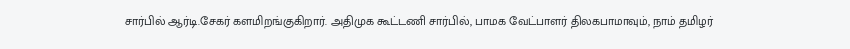சார்பில் ஆர்டி.சேகர் களமிறங்குகிறார். அதிமுக கூட்டணி சார்பில், பாமக வேட்பாளர் திலகபாமாவும், நாம் தமிழர்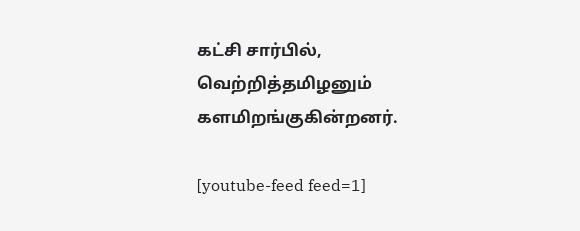கட்சி சார்பில், வெற்றித்தமிழனும் களமிறங்குகின்றனர்.

[youtube-feed feed=1]